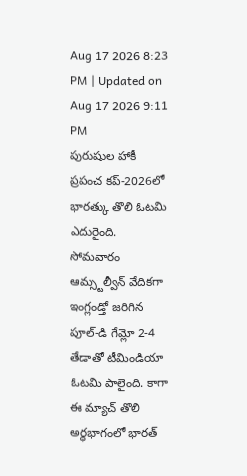Aug 17 2026 8:23 PM | Updated on Aug 17 2026 9:11 PM
పురుషుల హాకీ ప్రపంచ కప్-2026లో భారత్కు తొలి ఓటమి ఎదురైంది. సోమవారం ఆమ్స్టల్వీన్ వేదికగా ఇంగ్లండ్తో జరిగిన పూల్-డి గేమ్లో 2-4 తేడాతో టీమిండియా ఓటమి పాలైంది. కాగా ఈ మ్యాచ్ తొలి అర్ధభాగంలో భారత్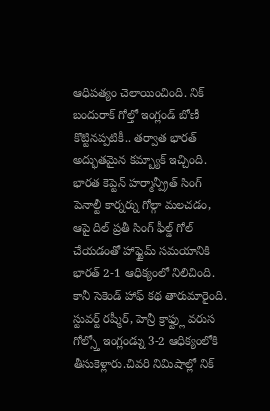ఆధిపత్యం చెలాయించింది. నిక్ బందురాక్ గోల్తో ఇంగ్లండ్ బోణీ కొట్టినప్పటికీ.. తర్వాత భారత్ అద్భుతమైన కమ్బ్యాక్ ఇచ్చింది.
భారత కెప్టెన్ హర్మాన్ప్రీత్ సింగ్ పెనాల్టీ కార్నర్ను గోల్గా మలచడం, ఆపై దిల్ ప్రతీ సింగ్ ఫీల్డ్ గోల్ చేయడంతో హాఫ్టైమ్ సమయానికి భారత్ 2-1 ఆధిక్యంలో నిలిచింది. కానీ సెకెండ్ హాఫ్ కథ తారుమారైంది. స్టువర్ట్ రష్మీర్, హెన్రీ క్రాఫ్ట్లు వరుస గోల్స్తో ఇంగ్లండ్ను 3-2 ఆధిక్యంలోకి తీసుకెళ్లారు.చివరి నిమిషాల్లో నిక్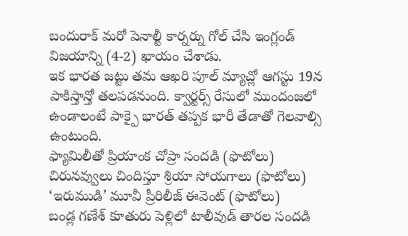బందురాక్ మరో పెనాల్టీ కార్నర్ను గోల్ చేసి ఇంగ్లండ్ విజయాన్ని (4-2) ఖాయం చేశాడు.
ఇక భారత జట్టు తమ ఆఖరి పూల్ మ్యాచ్లో ఆగస్టు 19న పాకిస్తాన్తో తలపడనుంది. క్వార్టర్స్ రేసులో ముందంజలో ఉండాలంటే పాక్పై భారత్ తప్పక భారీ తేడాతో గెలవాల్సి ఉంటుంది.
ఫ్యామిలీతో ప్రియాంక చోప్రా సందడి (ఫొటోలు)
చిరునవ్వులు చిందిస్తూ శ్రియా సోయగాలు (ఫొటోలు)
‘ఇరుముడి’ మూవీ ప్రీరిలీజ్ ఈవెంట్ (ఫొటోలు)
బండ్ల గణేశ్ కూతురు పెళ్లిలో టాలీవుడ్ తారల సందడి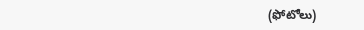(ఫోటోలు)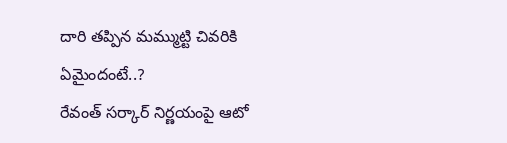దారి తప్పిన మమ్ముట్టి చివరికి ఏమైందంటే..?
రేవంత్ సర్కార్ నిర్ణయంపై ఆటో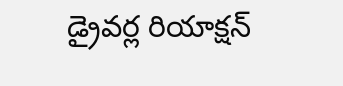డ్రైవర్ల రియాక్షన్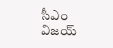సీఎం విజయ్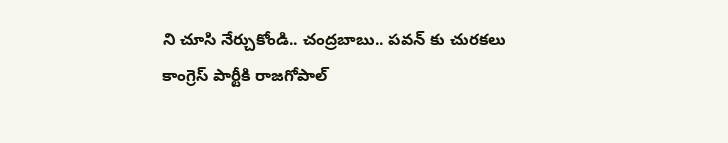ని చూసి నేర్చుకోండి.. చంద్రబాబు.. పవన్ కు చురకలు
కాంగ్రెస్ పార్టీకి రాజగోపాల్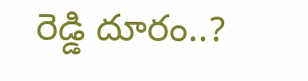రెడ్డి దూరం..?